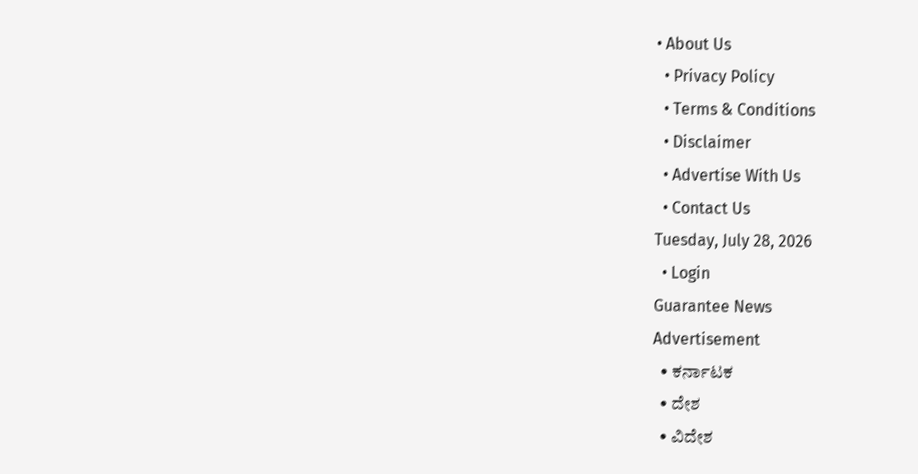• About Us
  • Privacy Policy
  • Terms & Conditions
  • Disclaimer
  • Advertise With Us
  • Contact Us
Tuesday, July 28, 2026
  • Login
Guarantee News
Advertisement
  • ಕರ್ನಾಟಕ
  • ದೇಶ
  • ವಿದೇಶ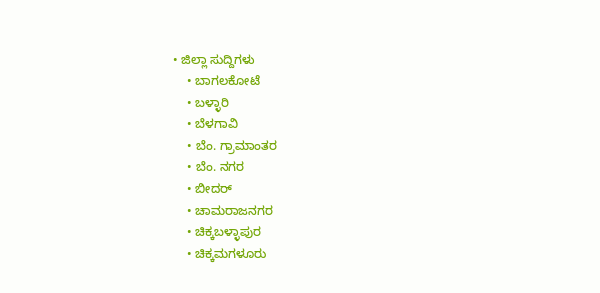• ಜಿಲ್ಲಾ ಸುದ್ದಿಗಳು
    • ಬಾಗಲಕೋಟೆ
    • ಬಳ್ಳಾರಿ
    • ಬೆಳಗಾವಿ
    • ಬೆಂ. ಗ್ರಾಮಾಂತರ
    • ಬೆಂ. ನಗರ
    • ಬೀದರ್
    • ಚಾಮರಾಜನಗರ
    • ಚಿಕ್ಕಬಳ್ಳಾಪುರ
    • ಚಿಕ್ಕಮಗಳೂರು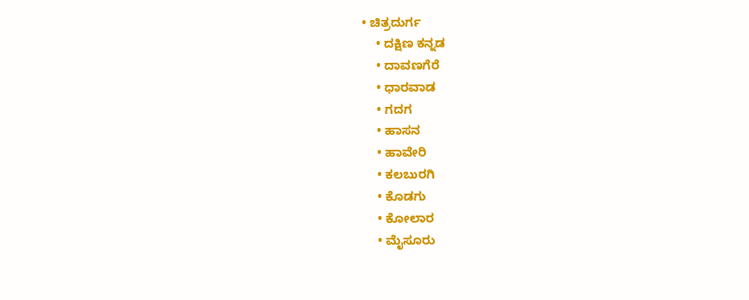• ಚಿತ್ರದುರ್ಗ
    • ದಕ್ಷಿಣ ಕನ್ನಡ
    • ದಾವಣಗೆರೆ
    • ಧಾರವಾಡ
    • ಗದಗ
    • ಹಾಸನ
    • ಹಾವೇರಿ
    • ಕಲಬುರಗಿ
    • ಕೊಡಗು
    • ಕೋಲಾರ
    • ಮೈಸೂರು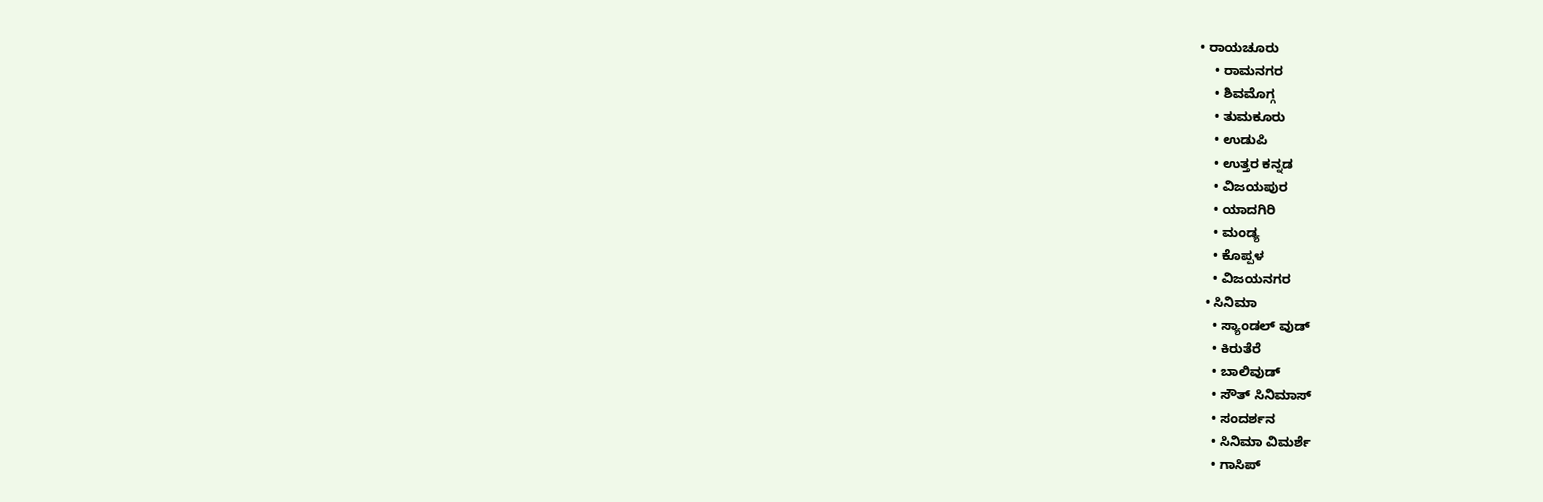• ರಾಯಚೂರು
    • ರಾಮನಗರ
    • ಶಿವಮೊಗ್ಗ
    • ತುಮಕೂರು
    • ಉಡುಪಿ
    • ಉತ್ತರ ಕನ್ನಡ
    • ವಿಜಯಪುರ
    • ಯಾದಗಿರಿ
    • ಮಂಡ್ಯ
    • ಕೊಪ್ಪಳ
    • ವಿಜಯನಗರ
  • ಸಿನಿಮಾ
    • ಸ್ಯಾಂಡಲ್ ವುಡ್
    • ಕಿರುತೆರೆ
    • ಬಾಲಿವುಡ್
    • ಸೌತ್ ಸಿನಿಮಾಸ್
    • ಸಂದರ್ಶನ
    • ಸಿನಿಮಾ ವಿಮರ್ಶೆ
    • ಗಾಸಿಪ್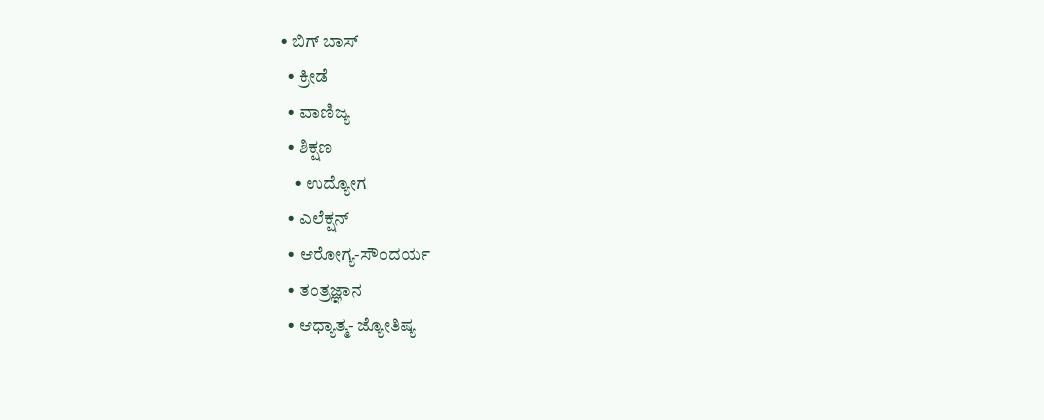• ಬಿಗ್ ಬಾಸ್
  • ಕ್ರೀಡೆ
  • ವಾಣಿಜ್ಯ
  • ಶಿಕ್ಷಣ
    • ಉದ್ಯೋಗ
  • ಎಲೆಕ್ಷನ್
  • ಆರೋಗ್ಯ-ಸೌಂದರ್ಯ
  • ತಂತ್ರಜ್ಞಾನ
  • ಆಧ್ಯಾತ್ಮ- ಜ್ಯೋತಿಷ್ಯ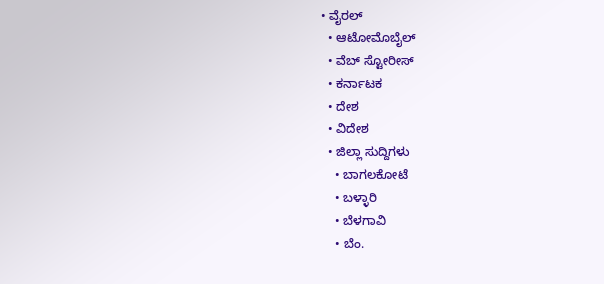• ವೈರಲ್
  • ಆಟೋಮೊಬೈಲ್
  • ವೆಬ್ ಸ್ಟೋರೀಸ್
  • ಕರ್ನಾಟಕ
  • ದೇಶ
  • ವಿದೇಶ
  • ಜಿಲ್ಲಾ ಸುದ್ದಿಗಳು
    • ಬಾಗಲಕೋಟೆ
    • ಬಳ್ಳಾರಿ
    • ಬೆಳಗಾವಿ
    • ಬೆಂ.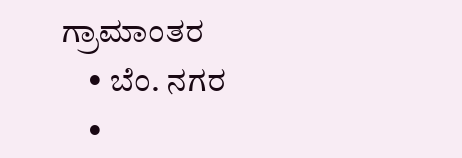ಗ್ರಾಮಾಂತರ
    • ಬೆಂ. ನಗರ
    •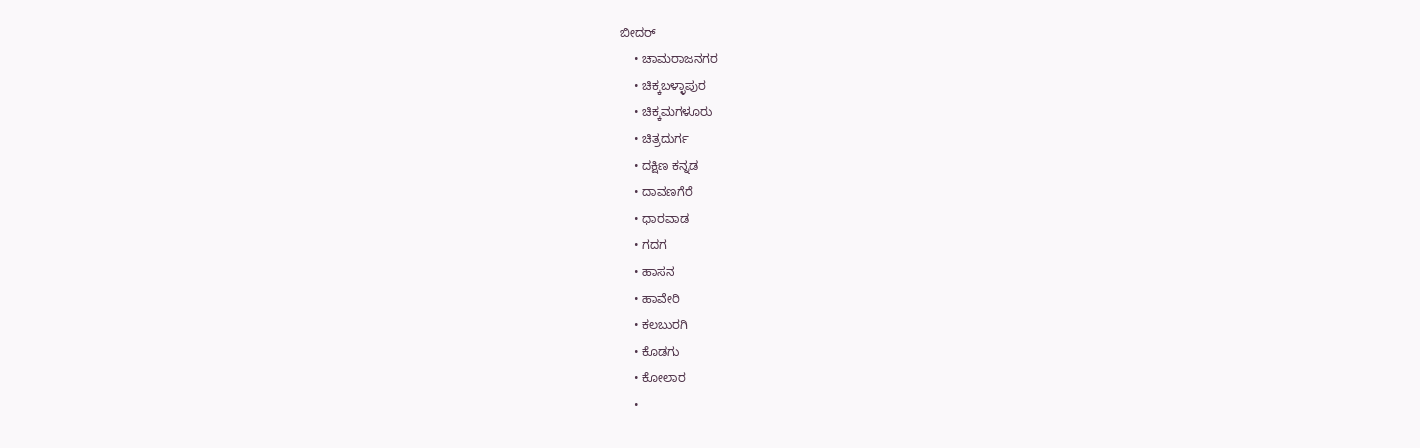ಬೀದರ್
    • ಚಾಮರಾಜನಗರ
    • ಚಿಕ್ಕಬಳ್ಳಾಪುರ
    • ಚಿಕ್ಕಮಗಳೂರು
    • ಚಿತ್ರದುರ್ಗ
    • ದಕ್ಷಿಣ ಕನ್ನಡ
    • ದಾವಣಗೆರೆ
    • ಧಾರವಾಡ
    • ಗದಗ
    • ಹಾಸನ
    • ಹಾವೇರಿ
    • ಕಲಬುರಗಿ
    • ಕೊಡಗು
    • ಕೋಲಾರ
    •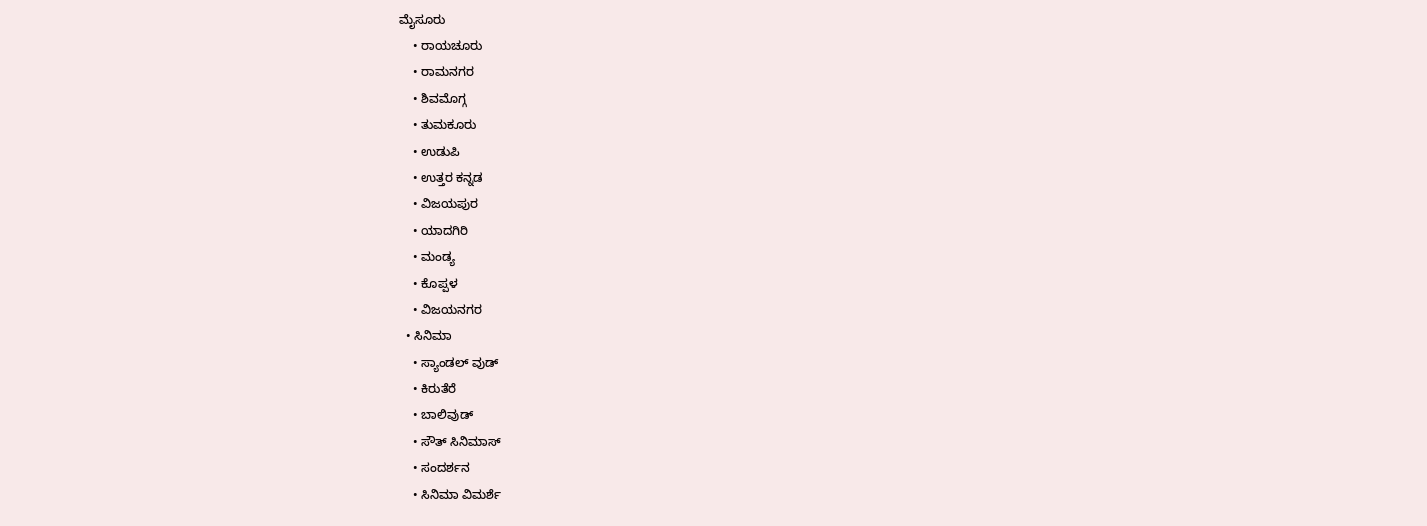ಮೈಸೂರು
    • ರಾಯಚೂರು
    • ರಾಮನಗರ
    • ಶಿವಮೊಗ್ಗ
    • ತುಮಕೂರು
    • ಉಡುಪಿ
    • ಉತ್ತರ ಕನ್ನಡ
    • ವಿಜಯಪುರ
    • ಯಾದಗಿರಿ
    • ಮಂಡ್ಯ
    • ಕೊಪ್ಪಳ
    • ವಿಜಯನಗರ
  • ಸಿನಿಮಾ
    • ಸ್ಯಾಂಡಲ್ ವುಡ್
    • ಕಿರುತೆರೆ
    • ಬಾಲಿವುಡ್
    • ಸೌತ್ ಸಿನಿಮಾಸ್
    • ಸಂದರ್ಶನ
    • ಸಿನಿಮಾ ವಿಮರ್ಶೆ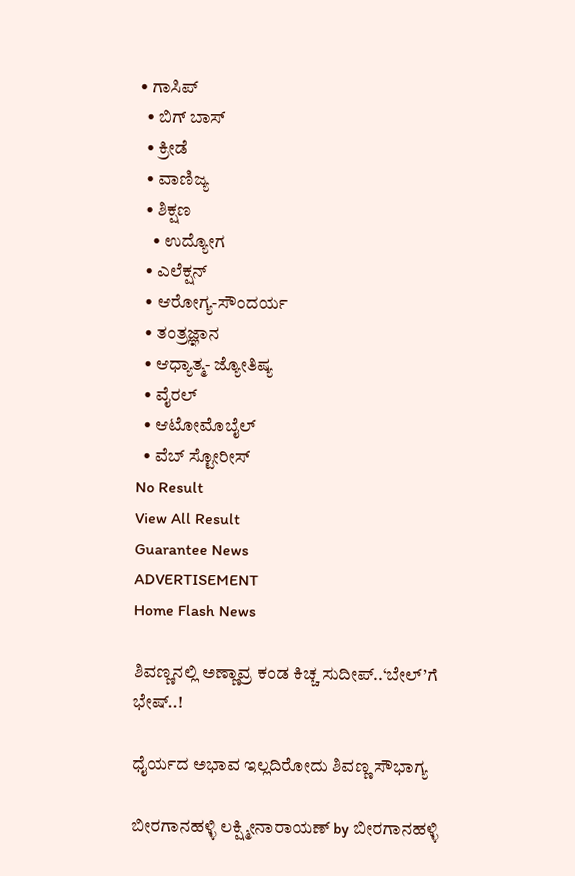• ಗಾಸಿಪ್
  • ಬಿಗ್ ಬಾಸ್
  • ಕ್ರೀಡೆ
  • ವಾಣಿಜ್ಯ
  • ಶಿಕ್ಷಣ
    • ಉದ್ಯೋಗ
  • ಎಲೆಕ್ಷನ್
  • ಆರೋಗ್ಯ-ಸೌಂದರ್ಯ
  • ತಂತ್ರಜ್ಞಾನ
  • ಆಧ್ಯಾತ್ಮ- ಜ್ಯೋತಿಷ್ಯ
  • ವೈರಲ್
  • ಆಟೋಮೊಬೈಲ್
  • ವೆಬ್ ಸ್ಟೋರೀಸ್
No Result
View All Result
Guarantee News
ADVERTISEMENT
Home Flash News

ಶಿವಣ್ಣನಲ್ಲಿ ಅಣ್ಣಾವ್ರ ಕಂಡ ಕಿಚ್ಚ ಸುದೀಪ್..‘ಬೇಲ್‌’ಗೆ ಭೇಷ್..!

ಧೈರ್ಯದ ಅಭಾವ ಇಲ್ಲದಿರೋದು ಶಿವಣ್ಣ ಸೌಭಾಗ್ಯ

ಬೀರಗಾನಹಳ್ಳಿ ಲಕ್ಷ್ಮೀನಾರಾಯಣ್ by ಬೀರಗಾನಹಳ್ಳಿ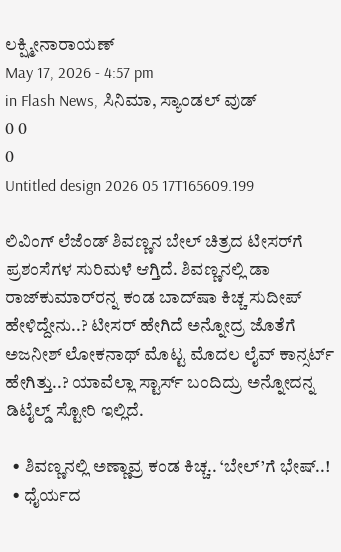ಲಕ್ಷ್ಮೀನಾರಾಯಣ್
May 17, 2026 - 4:57 pm
in Flash News, ಸಿನಿಮಾ, ಸ್ಯಾಂಡಲ್ ವುಡ್
0 0
0
Untitled design 2026 05 17T165609.199

ಲಿವಿಂಗ್ ಲೆಜೆಂಡ್ ಶಿವಣ್ಣನ ಬೇಲ್ ಚಿತ್ರದ ಟೀಸರ್‌ಗೆ ಪ್ರಶಂಸೆಗಳ ಸುರಿಮಳೆ ಆಗ್ತಿದೆ. ಶಿವಣ್ಣನಲ್ಲಿ ಡಾ ರಾಜ್‌ಕುಮಾರ್‌‌‌ರನ್ನ ಕಂಡ ಬಾದ್‌ಷಾ ಕಿಚ್ಚ ಸುದೀಪ್ ಹೇಳಿದ್ದೇನು..? ಟೀಸರ್ ಹೇಗಿದೆ ಅನ್ನೋದ್ರ ಜೊತೆಗೆ ಅಜನೀಶ್ ಲೋಕನಾಥ್ ಮೊಟ್ಟ ಮೊದಲ ಲೈವ್ ಕಾನ್ಸರ್ಟ್ ಹೇಗಿತ್ತು..? ಯಾವೆಲ್ಲಾ ಸ್ಟಾರ್ಸ್ ಬಂದಿದ್ರು ಅನ್ನೋದನ್ನ ಡಿಟೈಲ್ಡ್ ಸ್ಟೋರಿ ಇಲ್ಲಿದೆ.

  • ಶಿವಣ್ಣನಲ್ಲಿ ಅಣ್ಣಾವ್ರ ಕಂಡ ಕಿಚ್ಚ.. ‘ಬೇಲ್‌’ಗೆ ಭೇಷ್..!
  • ಧೈರ್ಯದ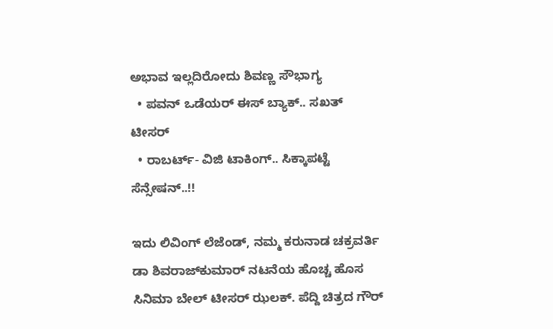ಅಭಾವ ಇಲ್ಲದಿರೋದು ಶಿವಣ್ಣ ಸೌಭಾಗ್ಯ
  • ಪವನ್ ಒಡೆಯರ್ ಈಸ್ ಬ್ಯಾಕ್.. ಸಖತ್ ಟೀಸರ್
  • ರಾಬರ್ಟ್- ವಿಜಿ ಟಾಕಿಂಗ್.. ಸಿಕ್ಕಾಪಟ್ಟೆ ಸೆನ್ಸೇಷನ್..!!

ಇದು ಲಿವಿಂಗ್ ಲೆಜೆಂಡ್, ನಮ್ಮ ಕರುನಾಡ ಚಕ್ರವರ್ತಿ ಡಾ ಶಿವರಾಜ್‌‌ಕುಮಾರ್ ನಟನೆಯ ಹೊಚ್ಚ ಹೊಸ ಸಿನಿಮಾ ಬೇಲ್ ಟೀಸರ್‌ ಝಲಕ್. ಪೆದ್ದಿ ಚಿತ್ರದ ಗೌರ್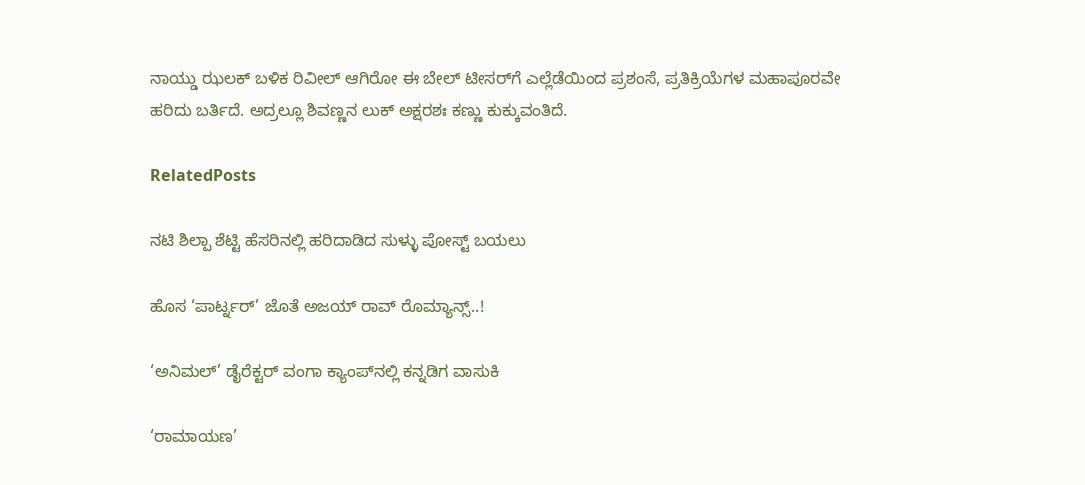ನಾಯ್ಡು ಝಲಕ್ ಬಳಿಕ ರಿವೀಲ್ ಆಗಿರೋ ಈ ಬೇಲ್ ಟೀಸರ್‌ಗೆ ಎಲ್ಲೆಡೆಯಿಂದ ಪ್ರಶಂಸೆ, ಪ್ರತಿಕ್ರಿಯೆಗಳ ಮಹಾಪೂರವೇ ಹರಿದು ಬರ್ತಿದೆ. ಅದ್ರಲ್ಲೂ ಶಿವಣ್ಣನ ಲುಕ್ ಅಕ್ಷರಶಃ ಕಣ್ಣು ಕುಕ್ಕುವಂತಿದೆ.

RelatedPosts

ನಟಿ ಶಿಲ್ಪಾ ಶೆಟ್ಟಿ ಹೆಸರಿನಲ್ಲಿ ಹರಿದಾಡಿದ ಸುಳ್ಳು ಪೋಸ್ಟ್‌ ಬಯಲು

ಹೊಸ ‘ಪಾರ್ಟ್ನರ್’ ಜೊತೆ ಅಜಯ್‌ ರಾವ್ ರೊಮ್ಯಾನ್ಸ್..!

‘ಅನಿಮಲ್’ ಡೈರೆಕ್ಟರ್ ವಂಗಾ ಕ್ಯಾಂಪ್‌‌ನಲ್ಲಿ ಕನ್ನಡಿಗ ವಾಸುಕಿ

‘ರಾಮಾಯಣ’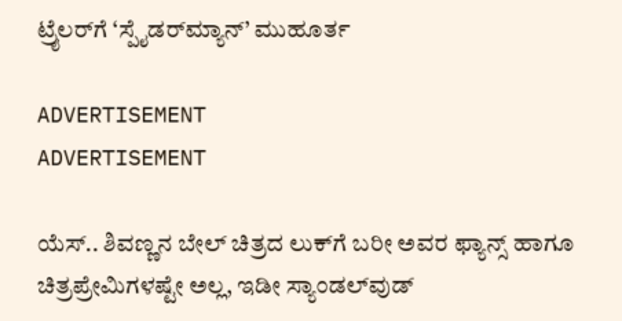ಟ್ರೈಲರ್‌ಗೆ ‘ಸ್ಪೈಡರ್‌ಮ್ಯಾನ್’ ಮುಹೂರ್ತ

ADVERTISEMENT
ADVERTISEMENT

ಯೆಸ್.. ಶಿವಣ್ಣನ ಬೇಲ್ ಚಿತ್ರದ ಲುಕ್‌ಗೆ ಬರೀ ಅವರ ಫ್ಯಾನ್ಸ್ ಹಾಗೂ ಚಿತ್ರಪ್ರೇಮಿಗಳಷ್ಟೇ ಅಲ್ಲ, ಇಡೀ ಸ್ಯಾಂಡಲ್‌ವುಡ್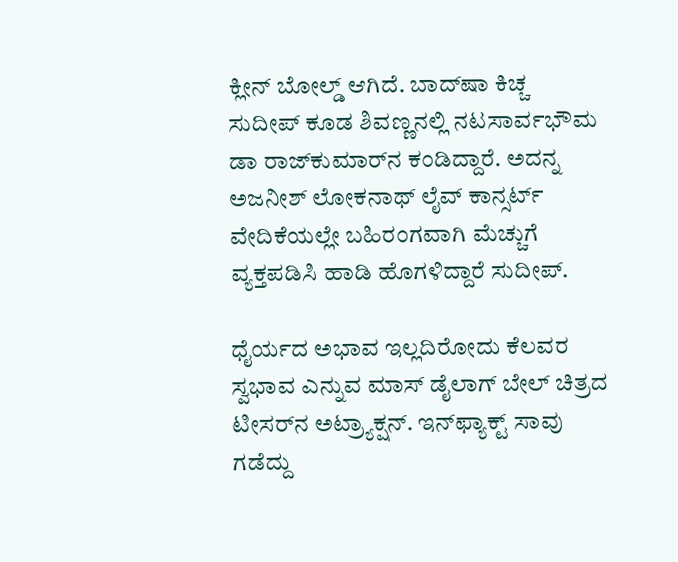ಕ್ಲೀನ್ ಬೋಲ್ಡ್ ಆಗಿದೆ. ಬಾದ್‌ಷಾ ಕಿಚ್ಚ ಸುದೀಪ್ ಕೂಡ ಶಿವಣ್ಣನಲ್ಲಿ ನಟಸಾರ್ವಭೌಮ ಡಾ ರಾಜ್‌‌ಕುಮಾರ್‌‌ನ ಕಂಡಿದ್ದಾರೆ. ಅದನ್ನ ಅಜನೀಶ್ ಲೋಕನಾಥ್ ಲೈವ್ ಕಾನ್ಸರ್ಟ್‌‌‌ ವೇದಿಕೆಯಲ್ಲೇ ಬಹಿರಂಗವಾಗಿ ಮೆಚ್ಚುಗೆ ವ್ಯಕ್ತಪಡಿಸಿ ಹಾಡಿ ಹೊಗಳಿದ್ದಾರೆ ಸುದೀಪ್.

ಧೈರ್ಯದ ಅಭಾವ ಇಲ್ಲದಿರೋದು ಕೆಲವರ ಸ್ವಭಾವ ಎನ್ನುವ ಮಾಸ್ ಡೈಲಾಗ್ ಬೇಲ್ ಚಿತ್ರದ ಟೀಸರ್‌‌ನ ಅಟ್ರ್ಯಾಕ್ಷನ್. ಇನ್‌ಫ್ಯಾಕ್ಟ್ ಸಾವು ಗಡೆದ್ದು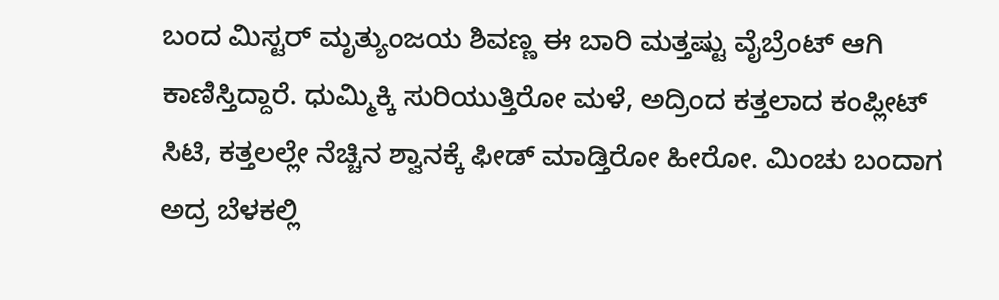ಬಂದ ಮಿಸ್ಟರ್ ಮೃತ್ಯುಂಜಯ ಶಿವಣ್ಣ ಈ ಬಾರಿ ಮತ್ತಷ್ಟು ವೈಬ್ರೆಂಟ್ ಆಗಿ ಕಾಣಿಸ್ತಿದ್ದಾರೆ. ಧುಮ್ಮಿಕ್ಕಿ ಸುರಿಯುತ್ತಿರೋ ಮಳೆ, ಅದ್ರಿಂದ ಕತ್ತಲಾದ ಕಂಪ್ಲೀಟ್ ಸಿಟಿ, ಕತ್ತಲಲ್ಲೇ ನೆಚ್ಚಿನ ಶ್ವಾನಕ್ಕೆ ಫೀಡ್ ಮಾಡ್ತಿರೋ ಹೀರೋ. ಮಿಂಚು ಬಂದಾಗ ಅದ್ರ ಬೆಳಕಲ್ಲಿ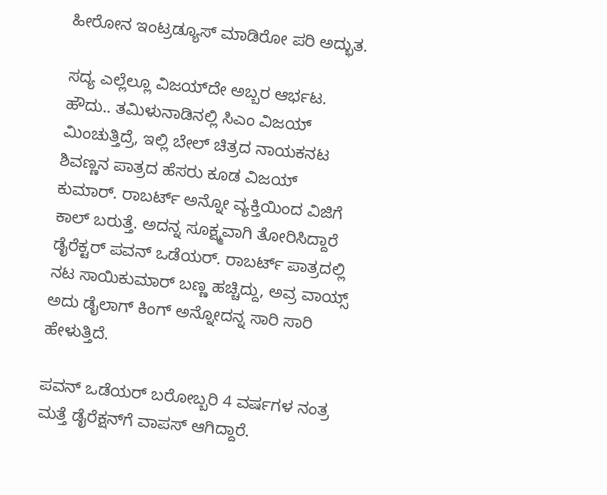ಹೀರೋನ ಇಂಟ್ರಡ್ಯೂಸ್ ಮಾಡಿರೋ ಪರಿ ಅದ್ಭುತ.

ಸದ್ಯ ಎಲ್ಲೆಲ್ಲೂ ವಿಜಯ್‌‌ದೇ ಅಬ್ಬರ ಆರ್ಭಟ. ಹೌದು.. ತಮಿಳುನಾಡಿನಲ್ಲಿ ಸಿಎಂ ವಿಜಯ್ ಮಿಂಚುತ್ತಿದ್ರೆ, ಇಲ್ಲಿ ಬೇಲ್ ಚಿತ್ರದ ನಾಯಕನಟ ಶಿವಣ್ಣನ ಪಾತ್ರದ ಹೆಸರು ಕೂಡ ವಿಜಯ್ ಕುಮಾರ್. ರಾಬರ್ಟ್ ಅನ್ನೋ ವ್ಯಕ್ತಿಯಿಂದ ವಿಜಿಗೆ ಕಾಲ್ ಬರುತ್ತೆ. ಅದನ್ನ ಸೂಕ್ಷ್ಮವಾಗಿ ತೋರಿಸಿದ್ದಾರೆ ಡೈರೆಕ್ಟರ್ ಪವನ್ ಒಡೆಯರ್. ರಾಬರ್ಟ್ ಪಾತ್ರದಲ್ಲಿ ನಟ ಸಾಯಿಕುಮಾರ್ ಬಣ್ಣ ಹಚ್ಚಿದ್ದು, ಅವ್ರ ವಾಯ್ಸ್ ಅದು ಡೈಲಾಗ್ ಕಿಂಗ್ ಅನ್ನೋದನ್ನ ಸಾರಿ ಸಾರಿ ಹೇಳುತ್ತಿದೆ.

ಪವನ್ ಒಡೆಯರ್ ಬರೋಬ್ಬರಿ 4 ವರ್ಷಗಳ ನಂತ್ರ ಮತ್ತೆ ಡೈರೆಕ್ಷನ್‌ಗೆ ವಾಪಸ್ ಆಗಿದ್ದಾರೆ.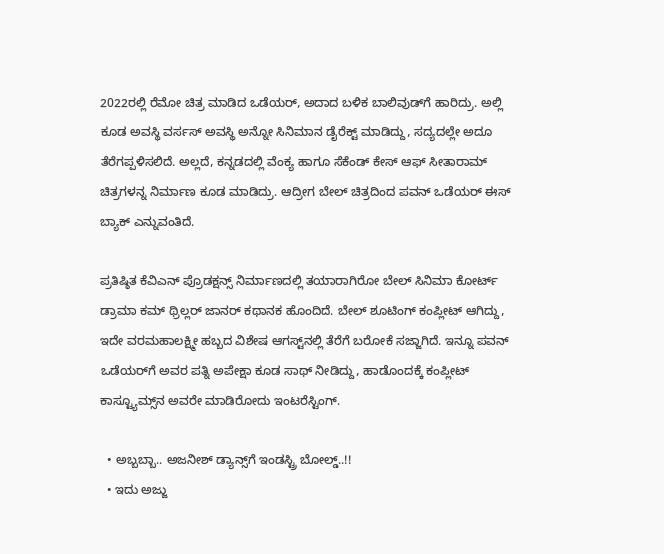2022ರಲ್ಲಿ ರೆಮೋ ಚಿತ್ರ ಮಾಡಿದ ಒಡೆಯರ್, ಅದಾದ ಬಳಿಕ ಬಾಲಿವುಡ್‌ಗೆ ಹಾರಿದ್ರು. ಅಲ್ಲಿ ಕೂಡ ಅವಸ್ಥಿ ವರ್ಸಸ್ ಅವಸ್ಥಿ ಅನ್ನೋ ಸಿನಿಮಾನ ಡೈರೆಕ್ಟ್ ಮಾಡಿದ್ದು, ಸದ್ಯದಲ್ಲೇ ಅದೂ ತೆರೆಗಪ್ಪಳಿಸಲಿದೆ. ಅಲ್ಲದೆ, ಕನ್ನಡದಲ್ಲಿ ವೆಂಕ್ಯ ಹಾಗೂ ಸೆಕೆಂಡ್ ಕೇಸ್ ಆಫ್ ಸೀತಾರಾಮ್ ಚಿತ್ರಗಳನ್ನ ನಿರ್ಮಾಣ ಕೂಡ ಮಾಡಿದ್ರು. ಆದ್ರೀಗ ಬೇಲ್ ಚಿತ್ರದಿಂದ ಪವನ್ ಒಡೆಯರ್ ಈಸ್ ಬ್ಯಾಕ್ ಎನ್ನುವಂತಿದೆ.

ಪ್ರತಿಷ್ಠಿತ ಕೆವಿಎನ್ ಪ್ರೊಡಕ್ಷನ್ಸ್ ನಿರ್ಮಾಣದಲ್ಲಿ ತಯಾರಾಗಿರೋ ಬೇಲ್ ಸಿನಿಮಾ ಕೋರ್ಟ್ ಡ್ರಾಮಾ ಕಮ್ ಥ್ರಿಲ್ಲರ್ ಜಾನರ್ ಕಥಾನಕ ಹೊಂದಿದೆ. ಬೇಲ್ ಶೂಟಿಂಗ್ ಕಂಪ್ಲೀಟ್ ಆಗಿದ್ದು, ಇದೇ ವರಮಹಾಲಕ್ಷ್ಮೀ ಹಬ್ಬದ ವಿಶೇಷ ಆಗಸ್ಟ್‌‌ನಲ್ಲಿ ತೆರೆಗೆ ಬರೋಕೆ ಸಜ್ಜಾಗಿದೆ. ಇನ್ನೂ ಪವನ್ ಒಡೆಯರ್‌ಗೆ ಅವರ ಪತ್ನಿ ಅಪೇಕ್ಷಾ ಕೂಡ ಸಾಥ್ ನೀಡಿದ್ದು, ಹಾಡೊಂದಕ್ಕೆ ಕಂಪ್ಲೀಟ್ ಕಾಸ್ಟ್ಯೂಮ್ಸ್‌ನ ಅವರೇ ಮಾಡಿರೋದು ಇಂಟರೆಸ್ಟಿಂಗ್.

  • ಅಬ್ಬಬ್ಬಾ.. ಅಜನೀಶ್ ಡ್ಯಾನ್ಸ್‌‌‌ಗೆ ಇಂಡಸ್ಟ್ರಿ ಬೋಲ್ಡ್..!!
  • ಇದು ಅಜ್ಜು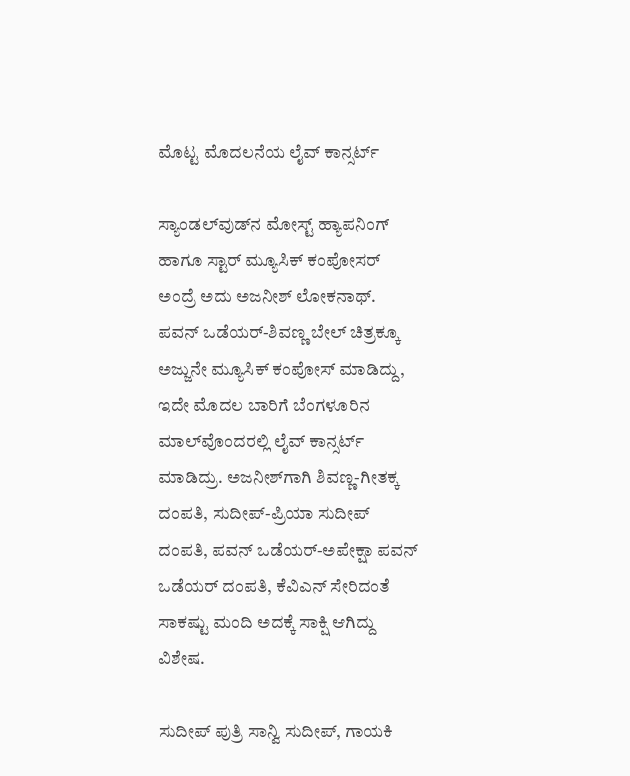ಮೊಟ್ಟ ಮೊದಲನೆಯ ಲೈವ್ ಕಾನ್ಸರ್ಟ್

ಸ್ಯಾಂಡಲ್‌ವುಡ್‌ನ ಮೋಸ್ಟ್ ಹ್ಯಾಪನಿಂಗ್ ಹಾಗೂ ಸ್ಟಾರ್ ಮ್ಯೂಸಿಕ್ ಕಂಪೋಸರ್ ಅಂದ್ರೆ ಅದು ಅಜನೀಶ್ ಲೋಕನಾಥ್. ಪವನ್ ಒಡೆಯರ್-ಶಿವಣ್ಣ ಬೇಲ್ ಚಿತ್ರಕ್ಕೂ ಅಜ್ಜುನೇ ಮ್ಯೂಸಿಕ್ ಕಂಪೋಸ್ ಮಾಡಿದ್ದು, ಇದೇ ಮೊದಲ ಬಾರಿಗೆ ಬೆಂಗಳೂರಿನ ಮಾಲ್‌ವೊಂದರಲ್ಲಿ ಲೈವ್ ಕಾನ್ಸರ್ಟ್ ಮಾಡಿದ್ರು. ಅಜನೀಶ್‌ಗಾಗಿ ಶಿವಣ್ಣ-ಗೀತಕ್ಕ ದಂಪತಿ, ಸುದೀಪ್-ಪ್ರಿಯಾ ಸುದೀಪ್ ದಂಪತಿ, ಪವನ್ ಒಡೆಯರ್-ಅಪೇಕ್ಷಾ ಪವನ್ ಒಡೆಯರ್ ದಂಪತಿ, ಕೆವಿಎನ್ ಸೇರಿದಂತೆ ಸಾಕಷ್ಟು ಮಂದಿ ಅದಕ್ಕೆ ಸಾಕ್ಷಿ ಆಗಿದ್ದು ವಿಶೇಷ.

ಸುದೀಪ್ ಪುತ್ರಿ ಸಾನ್ವಿ ಸುದೀಪ್, ಗಾಯಕಿ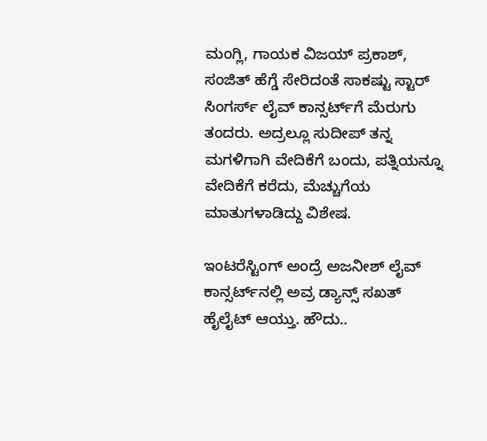ಮಂಗ್ಲಿ, ಗಾಯಕ ವಿಜಯ್ ಪ್ರಕಾಶ್, ಸಂಜಿತ್ ಹೆಗ್ಡೆ ಸೇರಿದಂತೆ ಸಾಕಷ್ಟು ಸ್ಟಾರ್ ಸಿಂಗರ್ಸ್ ಲೈವ್ ಕಾನ್ಸರ್ಟ್‌‌ಗೆ ಮೆರುಗು ತಂದರು. ಅದ್ರಲ್ಲೂ ಸುದೀಪ್ ತನ್ನ ಮಗಳಿಗಾಗಿ ವೇದಿಕೆಗೆ ಬಂದು, ಪತ್ನಿಯನ್ನೂ ವೇದಿಕೆಗೆ ಕರೆದು, ಮೆಚ್ಚುಗೆಯ ಮಾತುಗಳಾಡಿದ್ದು ವಿಶೇಷ.

ಇಂಟರೆಸ್ಟಿಂಗ್ ಅಂದ್ರೆ ಅಜನೀಶ್ ಲೈವ್ ಕಾನ್ಸರ್ಟ್‌‌ನಲ್ಲಿ ಅವ್ರ ಡ್ಯಾನ್ಸ್ ಸಖತ್ ಹೈಲೈಟ್ ಆಯ್ತು. ಹೌದು..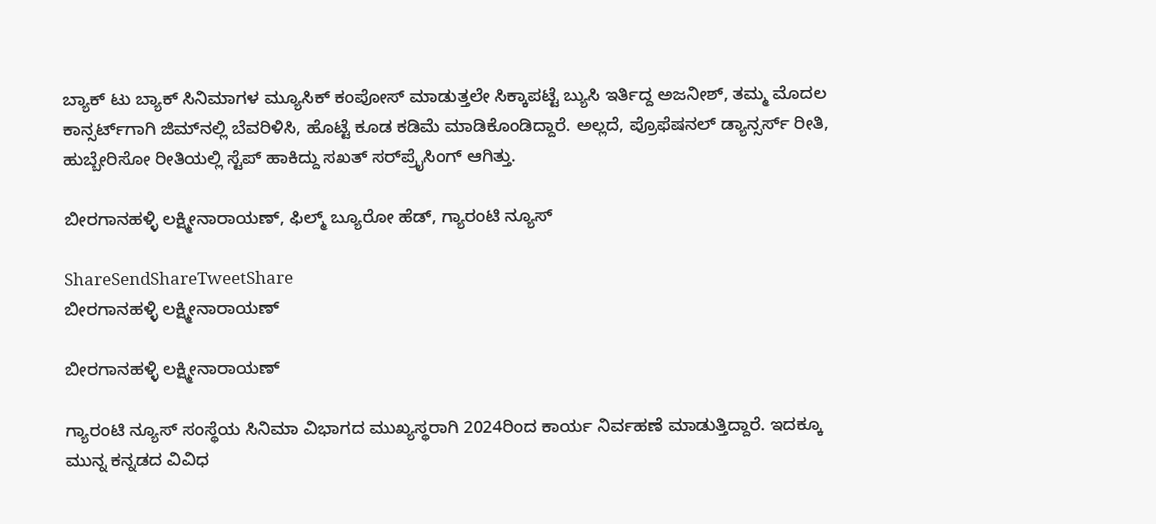ಬ್ಯಾಕ್ ಟು ಬ್ಯಾಕ್ ಸಿನಿಮಾಗಳ ಮ್ಯೂಸಿಕ್ ಕಂಪೋಸ್ ಮಾಡುತ್ತಲೇ ಸಿಕ್ಕಾಪಟ್ಟೆ ಬ್ಯುಸಿ ಇರ್ತಿದ್ದ ಅಜನೀಶ್, ತಮ್ಮ ಮೊದಲ ಕಾನ್ಸರ್ಟ್‌‌ಗಾಗಿ ಜಿಮ್‌‌ನಲ್ಲಿ ಬೆವರಿಳಿಸಿ, ಹೊಟ್ಟೆ ಕೂಡ ಕಡಿಮೆ ಮಾಡಿಕೊಂಡಿದ್ದಾರೆ. ಅಲ್ಲದೆ, ಪ್ರೊಫೆಷನಲ್ ಡ್ಯಾನ್ಸರ್ಸ್ ರೀತಿ, ಹುಬ್ಬೇರಿಸೋ ರೀತಿಯಲ್ಲಿ ಸ್ಟೆಪ್ ಹಾಕಿದ್ದು ಸಖತ್ ಸರ್‌‌ಪ್ರೈಸಿಂಗ್ ಆಗಿತ್ತು.

ಬೀರಗಾನಹಳ್ಳಿ ಲಕ್ಷ್ಮೀನಾರಾಯಣ್, ಫಿಲ್ಮ್ ಬ್ಯೂರೋ ಹೆಡ್, ಗ್ಯಾರಂಟಿ ನ್ಯೂಸ್

ShareSendShareTweetShare
ಬೀರಗಾನಹಳ್ಳಿ ಲಕ್ಷ್ಮೀನಾರಾಯಣ್

ಬೀರಗಾನಹಳ್ಳಿ ಲಕ್ಷ್ಮೀನಾರಾಯಣ್

ಗ್ಯಾರಂಟಿ ನ್ಯೂಸ್ ಸಂಸ್ಥೆಯ ಸಿನಿಮಾ ವಿಭಾಗದ ಮುಖ್ಯಸ್ಥರಾಗಿ 2024ರಿಂದ ಕಾರ್ಯ ನಿರ್ವಹಣೆ ಮಾಡುತ್ತಿದ್ದಾರೆ. ಇದಕ್ಕೂ ಮುನ್ನ ಕನ್ನಡದ ವಿವಿಧ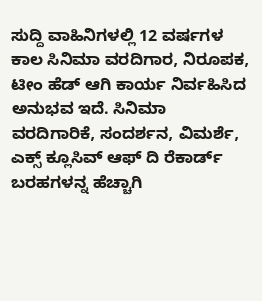ಸುದ್ದಿ ವಾಹಿನಿಗಳಲ್ಲಿ 12 ವರ್ಷಗಳ ಕಾಲ ಸಿನಿಮಾ ವರದಿಗಾರ, ನಿರೂಪಕ, ಟೀಂ ಹೆಡ್ ಆಗಿ ಕಾರ್ಯ ನಿರ್ವಹಿಸಿದ ಅನುಭವ ಇದೆ. ಸಿನಿಮಾ ವರದಿಗಾರಿಕೆ, ಸಂದರ್ಶನ, ವಿಮರ್ಶೆ, ಎಕ್ಸ್ ಕ್ಲೂಸಿವ್ ಆಫ್ ದಿ ರೆಕಾರ್ಡ್ ಬರಹಗಳನ್ನ ಹೆಚ್ಚಾಗಿ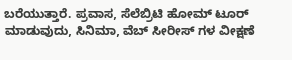ಬರೆಯುತ್ತಾರೆ. ಪ್ರವಾಸ, ಸೆಲೆಬ್ರಿಟಿ ಹೋಮ್ ಟೂರ್ ಮಾಡುವುದು, ಸಿನಿಮಾ, ವೆಬ್ ಸೀರೀಸ್ ಗಳ ವೀಕ್ಷಣೆ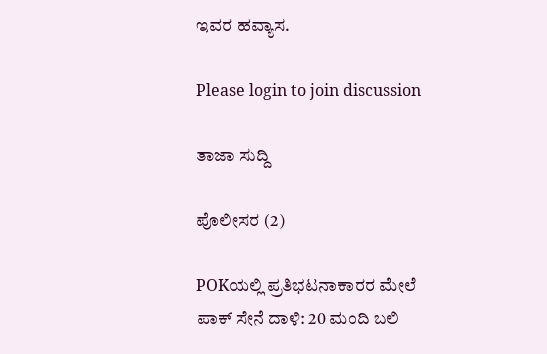ಇವರ ಹವ್ಯಾಸ.

Please login to join discussion

ತಾಜಾ ಸುದ್ದಿ

ಪೊಲೀಸರ (2)

POKಯಲ್ಲಿ ಪ್ರತಿಭಟನಾಕಾರರ ಮೇಲೆ ಪಾಕ್ ಸೇನೆ ದಾಳಿ: 20 ಮಂದಿ ಬಲಿ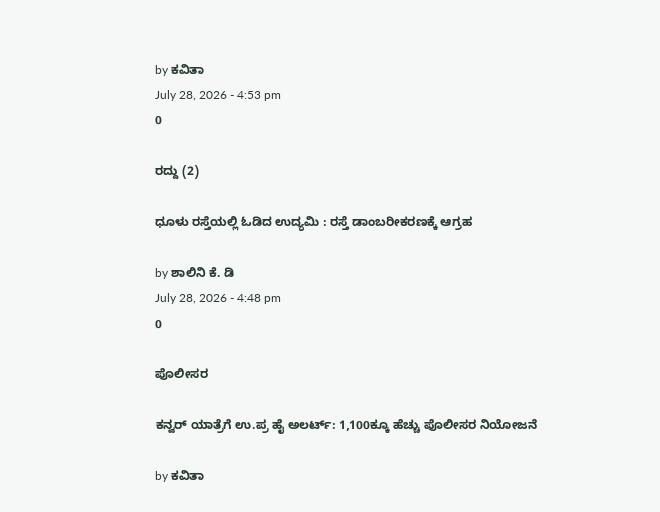by ಕವಿತಾ
July 28, 2026 - 4:53 pm
0

ರದ್ದು (2)

ಧೂಳು ರಸ್ತೆಯಲ್ಲಿ ಓಡಿದ ಉದ್ಯಮಿ : ರಸ್ತೆ ಡಾಂಬರೀಕರಣಕ್ಕೆ ಆಗ್ರಹ

by ಶಾಲಿನಿ ಕೆ. ಡಿ
July 28, 2026 - 4:48 pm
0

ಪೊಲೀಸರ

ಕನ್ವರ್ ಯಾತ್ರೆಗೆ ಉ.ಪ್ರ ಹೈ ಅಲರ್ಟ್: 1,100ಕ್ಕೂ ಹೆಚ್ಚು ಪೊಲೀಸರ ನಿಯೋಜನೆ

by ಕವಿತಾ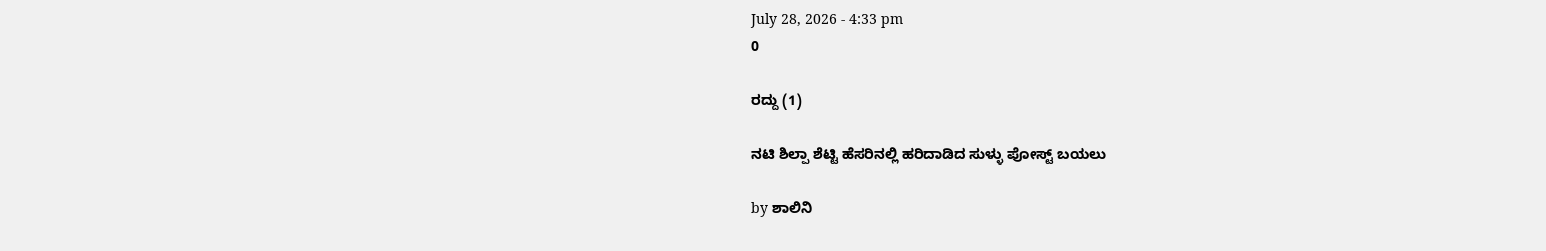July 28, 2026 - 4:33 pm
0

ರದ್ದು (1)

ನಟಿ ಶಿಲ್ಪಾ ಶೆಟ್ಟಿ ಹೆಸರಿನಲ್ಲಿ ಹರಿದಾಡಿದ ಸುಳ್ಳು ಪೋಸ್ಟ್‌ ಬಯಲು

by ಶಾಲಿನಿ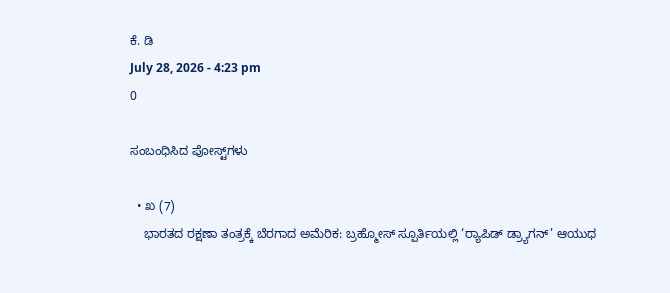ಕೆ. ಡಿ
July 28, 2026 - 4:23 pm
0

ಸಂಬಂಧಿಸಿದ ಪೋಸ್ಟ್‌ಗಳು

  • ಖ (7)
    ಭಾರತದ ರಕ್ಷಣಾ ತಂತ್ರಕ್ಕೆ ಬೆರಗಾದ ಅಮೆರಿಕ: ಬ್ರಹ್ಮೋಸ್ ಸ್ಪೂರ್ತಿಯಲ್ಲಿ ‘ರ‍್ಯಾಪಿಡ್ ಡ್ರ್ಯಾಗನ್’ ಆಯುಧ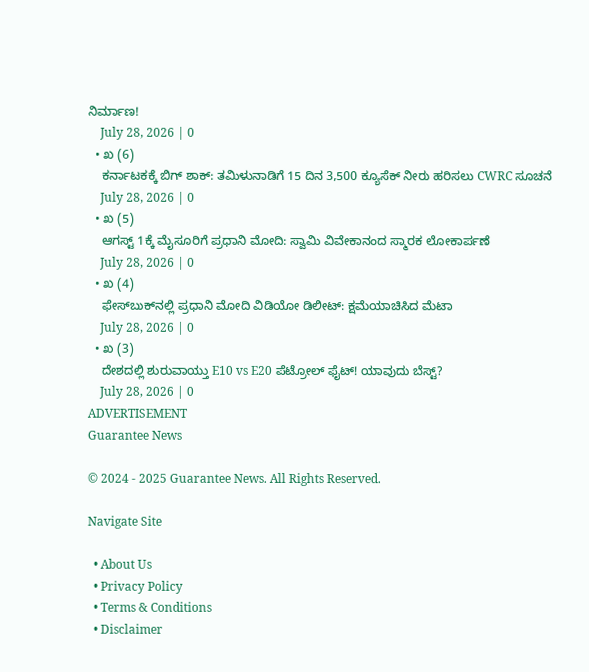ನಿರ್ಮಾಣ!
    July 28, 2026 | 0
  • ಖ (6)
    ಕರ್ನಾಟಕಕ್ಕೆ ಬಿಗ್ ಶಾಕ್: ತಮಿಳುನಾಡಿಗೆ 15 ದಿನ 3,500 ಕ್ಯೂಸೆಕ್ ನೀರು ಹರಿಸಲು CWRC ಸೂಚನೆ
    July 28, 2026 | 0
  • ಖ (5)
    ಆಗಸ್ಟ್ 1ಕ್ಕೆ ಮೈಸೂರಿಗೆ ಪ್ರಧಾನಿ ಮೋದಿ: ಸ್ವಾಮಿ ವಿವೇಕಾನಂದ ಸ್ಮಾರಕ ಲೋಕಾರ್ಪಣೆ
    July 28, 2026 | 0
  • ಖ (4)
    ಫೇಸ್‌ಬುಕ್‌ನಲ್ಲಿ ಪ್ರಧಾನಿ ಮೋದಿ ವಿಡಿಯೋ ಡಿಲೀಟ್: ಕ್ಷಮೆಯಾಚಿಸಿದ ಮೆಟಾ
    July 28, 2026 | 0
  • ಖ (3)
    ದೇಶದಲ್ಲಿ ಶುರುವಾಯ್ತು E10 vs E20 ಪೆಟ್ರೋಲ್ ಫೈಟ್! ಯಾವುದು ಬೆಸ್ಟ್?
    July 28, 2026 | 0
ADVERTISEMENT
Guarantee News

© 2024 - 2025 Guarantee News. All Rights Reserved.

Navigate Site

  • About Us
  • Privacy Policy
  • Terms & Conditions
  • Disclaimer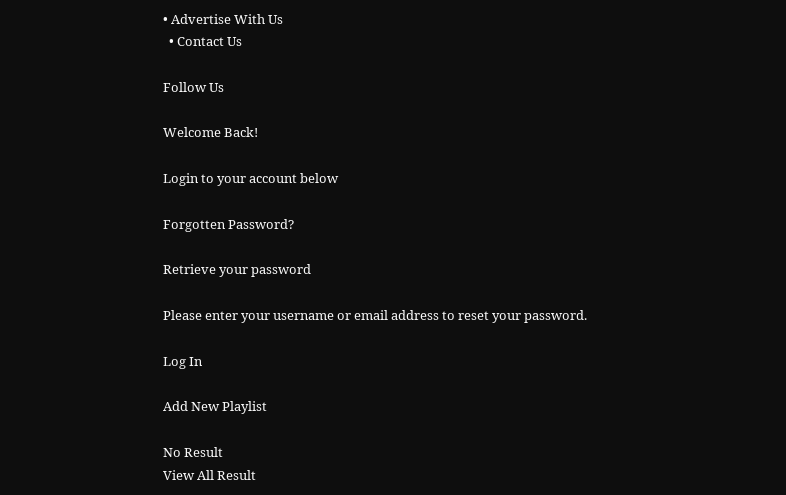• Advertise With Us
  • Contact Us

Follow Us

Welcome Back!

Login to your account below

Forgotten Password?

Retrieve your password

Please enter your username or email address to reset your password.

Log In

Add New Playlist

No Result
View All Result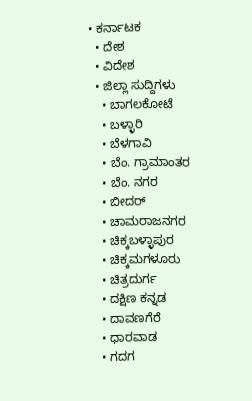• ಕರ್ನಾಟಕ
  • ದೇಶ
  • ವಿದೇಶ
  • ಜಿಲ್ಲಾ ಸುದ್ದಿಗಳು
    • ಬಾಗಲಕೋಟೆ
    • ಬಳ್ಳಾರಿ
    • ಬೆಳಗಾವಿ
    • ಬೆಂ. ಗ್ರಾಮಾಂತರ
    • ಬೆಂ. ನಗರ
    • ಬೀದರ್
    • ಚಾಮರಾಜನಗರ
    • ಚಿಕ್ಕಬಳ್ಳಾಪುರ
    • ಚಿಕ್ಕಮಗಳೂರು
    • ಚಿತ್ರದುರ್ಗ
    • ದಕ್ಷಿಣ ಕನ್ನಡ
    • ದಾವಣಗೆರೆ
    • ಧಾರವಾಡ
    • ಗದಗ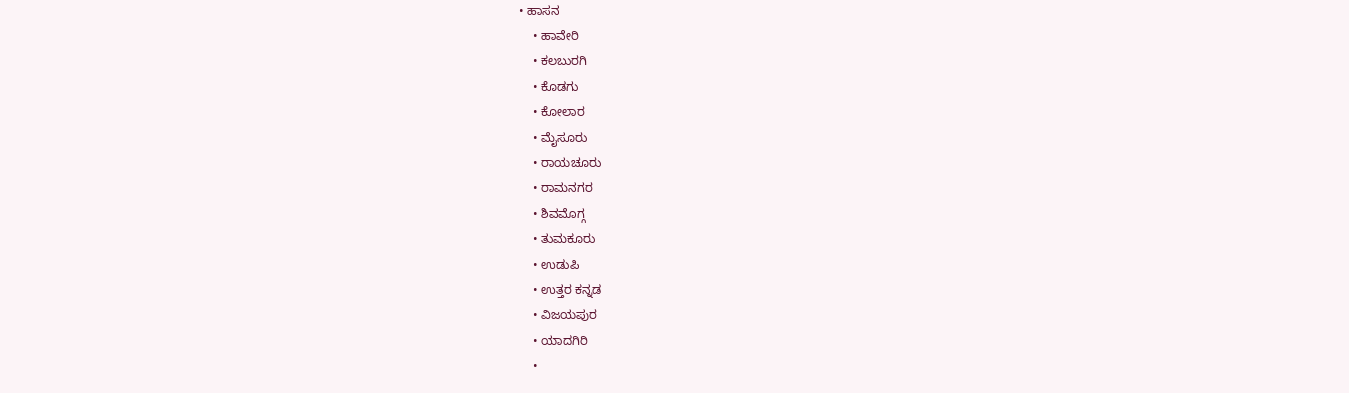• ಹಾಸನ
    • ಹಾವೇರಿ
    • ಕಲಬುರಗಿ
    • ಕೊಡಗು
    • ಕೋಲಾರ
    • ಮೈಸೂರು
    • ರಾಯಚೂರು
    • ರಾಮನಗರ
    • ಶಿವಮೊಗ್ಗ
    • ತುಮಕೂರು
    • ಉಡುಪಿ
    • ಉತ್ತರ ಕನ್ನಡ
    • ವಿಜಯಪುರ
    • ಯಾದಗಿರಿ
    •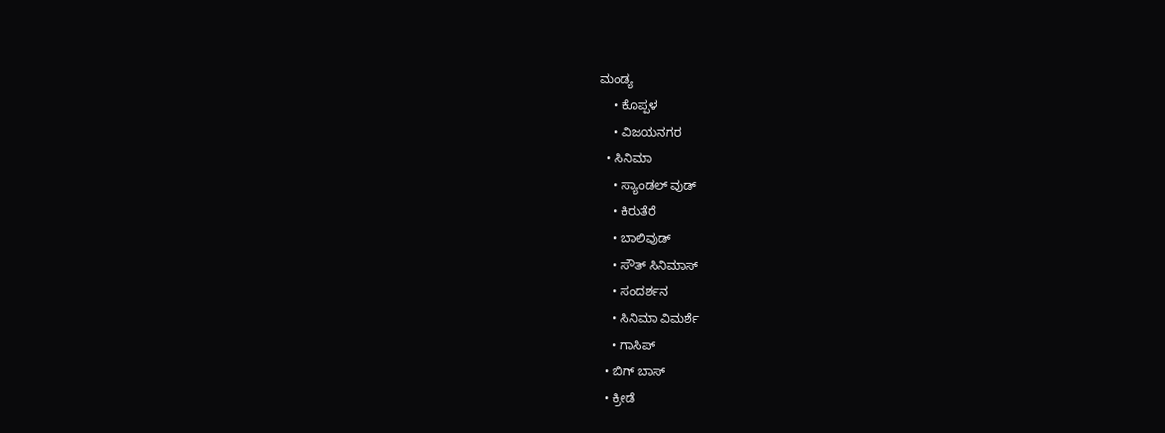ಮಂಡ್ಯ
    • ಕೊಪ್ಪಳ
    • ವಿಜಯನಗರ
  • ಸಿನಿಮಾ
    • ಸ್ಯಾಂಡಲ್ ವುಡ್
    • ಕಿರುತೆರೆ
    • ಬಾಲಿವುಡ್
    • ಸೌತ್ ಸಿನಿಮಾಸ್
    • ಸಂದರ್ಶನ
    • ಸಿನಿಮಾ ವಿಮರ್ಶೆ
    • ಗಾಸಿಪ್
  • ಬಿಗ್ ಬಾಸ್
  • ಕ್ರೀಡೆ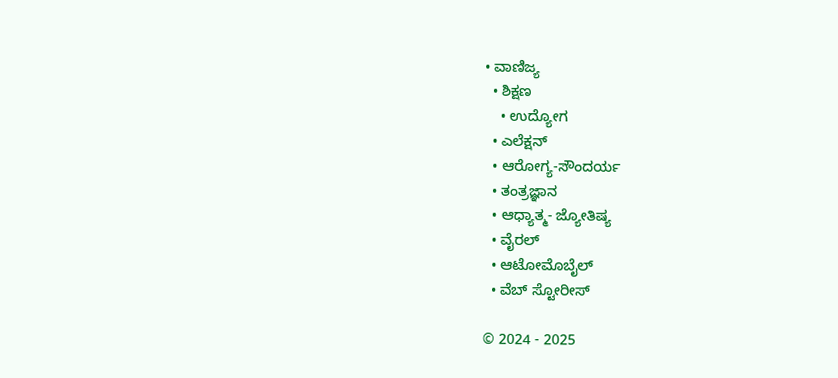• ವಾಣಿಜ್ಯ
  • ಶಿಕ್ಷಣ
    • ಉದ್ಯೋಗ
  • ಎಲೆಕ್ಷನ್
  • ಆರೋಗ್ಯ-ಸೌಂದರ್ಯ
  • ತಂತ್ರಜ್ಞಾನ
  • ಆಧ್ಯಾತ್ಮ- ಜ್ಯೋತಿಷ್ಯ
  • ವೈರಲ್
  • ಆಟೋಮೊಬೈಲ್
  • ವೆಬ್ ಸ್ಟೋರೀಸ್

© 2024 - 2025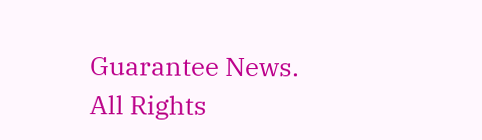Guarantee News. All Rights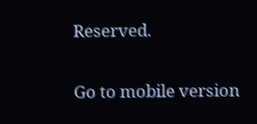Reserved.

Go to mobile version